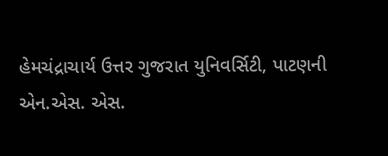હેમચંદ્રાચાર્ય ઉત્તર ગુજરાત યુનિવર્સિટી, પાટણની એન.એસ. એસ.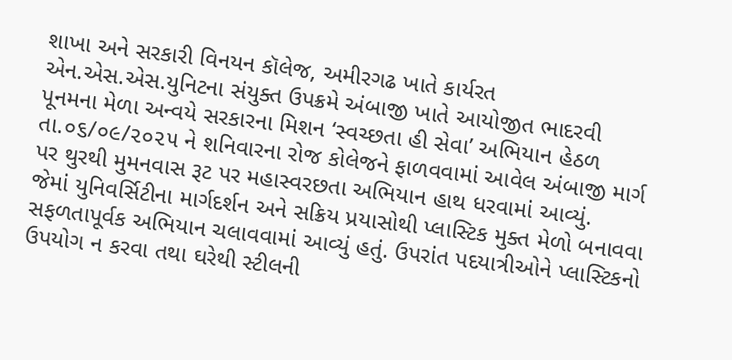શાખા અને સરકારી વિનયન કૉલેજ, અમીરગઢ ખાતે કાર્યરત એન.એસ.એસ.યુનિટના સંયુક્ત ઉપક્રમે અંબાજી ખાતે આયોજીત ભાદરવી પૂનમના મેળા અન્વયે સરકારના મિશન ‘સ્વચ્છતા હી સેવા’ અભિયાન હેઠળ તા.૦૬/૦૯/૨૦૨૫ ને શનિવારના રોજ કોલેજને ફાળવવામાં આવેલ અંબાજી માર્ગ પર થુરથી મુમનવાસ રૂટ પર મહાસ્વરછતા અભિયાન હાથ ધરવામાં આવ્યું.
જેમાં યુનિવર્સિટીના માર્ગદર્શન અને સક્રિય પ્રયાસોથી પ્લાસ્ટિક મુક્ત મેળો બનાવવા સફળતાપૂર્વક અભિયાન ચલાવવામાં આવ્યું હતું. ઉપરાંત પદયાત્રીઓને પ્લાસ્ટિકનો ઉપયોગ ન કરવા તથા ઘરેથી સ્ટીલની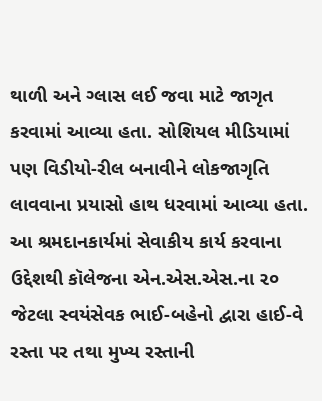થાળી અને ગ્લાસ લઈ જવા માટે જાગૃત કરવામાં આવ્યા હતા. સોશિયલ મીડિયામાં પણ વિડીયો-રીલ બનાવીને લોકજાગૃતિ લાવવાના પ્રયાસો હાથ ધરવામાં આવ્યા હતા.
આ શ્રમદાનકાર્યમાં સેવાકીય કાર્ય કરવાના ઉદ્દેશથી કૉલેજના એન.એસ.એસ.ના ૨૦ જેટલા સ્વયંસેવક ભાઈ-બહેનો દ્વારા હાઈ-વે રસ્તા પર તથા મુખ્ય રસ્તાની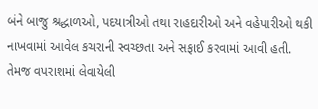બંને બાજુ શ્રદ્ધાળઓ, પદયાત્રીઓ તથા રાહદારીઓ અને વહેપારીઓ થકી નાખવામાં આવેલ કચરાની સ્વચ્છતા અને સફાઈ કરવામાં આવી હતી. તેમજ વપરાશમાં લેવાયેલી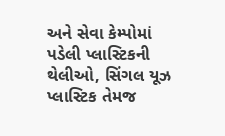અને સેવા કેમ્પોમાં પડેલી પ્લાસ્ટિકની થેલીઓ, સિંગલ યૂઝ પ્લાસ્ટિક તેમજ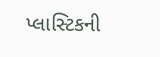પ્લાસ્ટિકની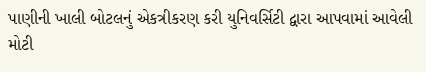પાણીની ખાલી બોટલનું એકત્રીકરણ કરી યુનિવર્સિટી દ્વારા આપવામાં આવેલી મોટી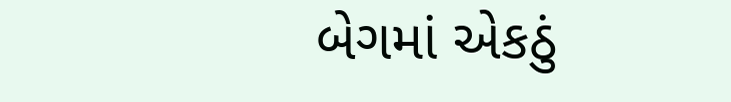બેગમાં એકઠું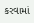કરવામાં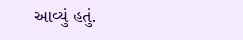આવ્યું હતું.